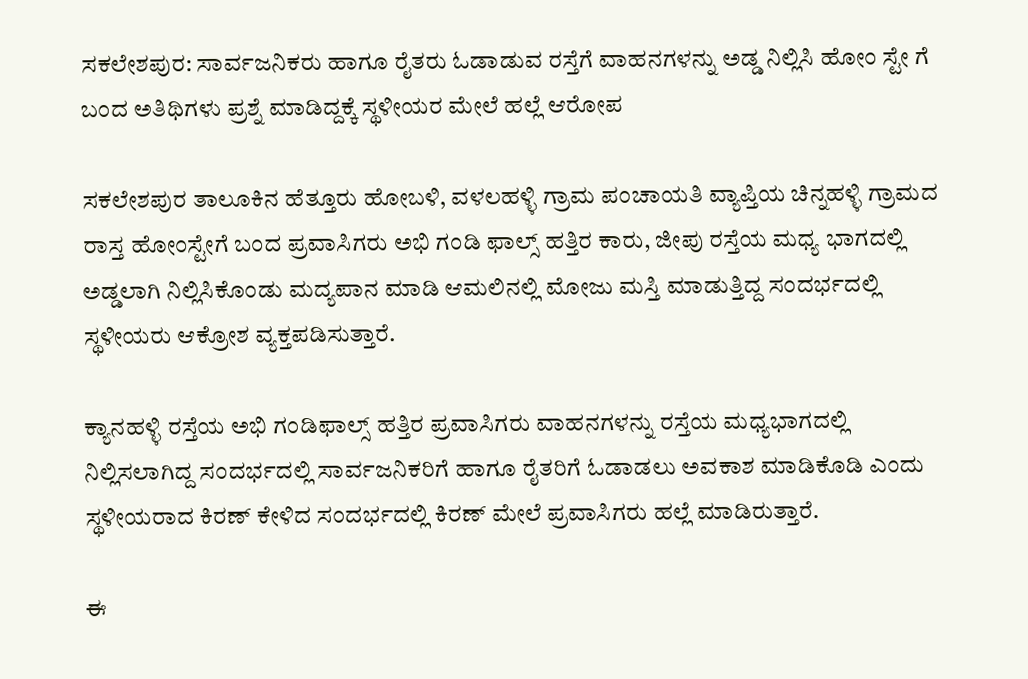ಸಕಲೇಶಪುರ: ಸಾರ್ವಜನಿಕರು ಹಾಗೂ ರೈತರು ಓಡಾಡುವ ರಸ್ತೆಗೆ ವಾಹನಗಳನ್ನು ಅಡ್ಡ ನಿಲ್ಲಿಸಿ ಹೋಂ ಸ್ಟೇ ಗೆ ಬಂದ ಅತಿಥಿಗಳು ಪ್ರಶ್ನೆ ಮಾಡಿದ್ದಕ್ಕೆ ಸ್ಥಳೀಯರ ಮೇಲೆ ಹಲ್ಲೆ ಆರೋಪ

ಸಕಲೇಶಪುರ ತಾಲೂಕಿನ ಹೆತ್ತೂರು ಹೋಬಳಿ, ವಳಲಹಳ್ಳಿ ಗ್ರಾಮ ಪಂಚಾಯತಿ ವ್ಯಾಪ್ತಿಯ ಚಿನ್ನಹಳ್ಳಿ ಗ್ರಾಮದ ರಾಸ್ತ ಹೋಂಸ್ಟೇಗೆ ಬಂದ ಪ್ರವಾಸಿಗರು ಅಭಿ ಗಂಡಿ ಫಾಲ್ಸ್ ಹತ್ತಿರ ಕಾರು, ಜೀಪು ರಸ್ತೆಯ ಮಧ್ಯ ಭಾಗದಲ್ಲಿ ಅಡ್ಡಲಾಗಿ ನಿಲ್ಲಿಸಿಕೊಂಡು ಮದ್ಯಪಾನ ಮಾಡಿ ಆಮಲಿನಲ್ಲಿ ಮೋಜು ಮಸ್ತಿ ಮಾಡುತ್ತಿದ್ದ ಸಂದರ್ಭದಲ್ಲಿ ಸ್ಥಳೀಯರು ಆಕ್ರೋಶ ವ್ಯಕ್ತಪಡಿಸುತ್ತಾರೆ.

ಕ್ಯಾನಹಳ್ಳಿ ರಸ್ತೆಯ ಅಭಿ ಗಂಡಿಫಾಲ್ಸ್ ಹತ್ತಿರ ಪ್ರವಾಸಿಗರು ವಾಹನಗಳನ್ನು ರಸ್ತೆಯ ಮಧ್ಯಭಾಗದಲ್ಲಿ ನಿಲ್ಲಿಸಲಾಗಿದ್ದ ಸಂದರ್ಭದಲ್ಲಿ ಸಾರ್ವಜನಿಕರಿಗೆ ಹಾಗೂ ರೈತರಿಗೆ ಓಡಾಡಲು ಅವಕಾಶ ಮಾಡಿಕೊಡಿ ಎಂದು ಸ್ಥಳೀಯರಾದ ಕಿರಣ್ ಕೇಳಿದ ಸಂದರ್ಭದಲ್ಲಿ ಕಿರಣ್ ಮೇಲೆ ಪ್ರವಾಸಿಗರು ಹಲ್ಲೆ ಮಾಡಿರುತ್ತಾರೆ.

ಈ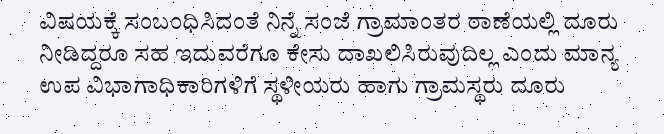ವಿಷಯಕ್ಕೆ ಸಂಬಂಧಿಸಿದಂತೆ ನಿನ್ನೆ ಸಂಜೆ ಗ್ರಾಮಾಂತರ ಠಾಣೆಯಲ್ಲಿ ದೂರು ನೀಡಿದ್ದರೂ ಸಹ ಇದುವರೆಗೂ ಕೇಸು ದಾಖಲಿಸಿರುವುದಿಲ್ಲ ಎಂದು ಮಾನ್ಯ ಉಪ ವಿಭಾಗಾಧಿಕಾರಿಗಳಿಗೆ ಸ್ಥಳೀಯರು ಹಾಗು ಗ್ರಾಮಸ್ಥರು ದೂರು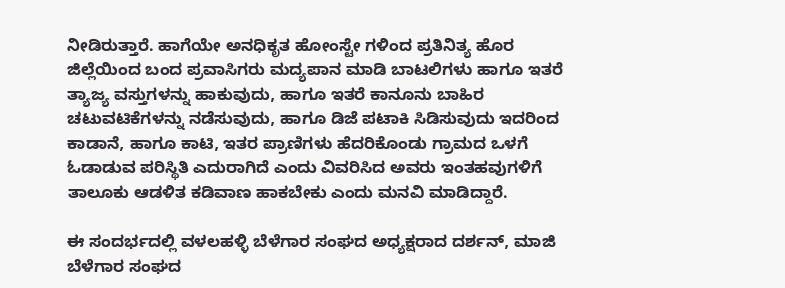ನೀಡಿರುತ್ತಾರೆ. ಹಾಗೆಯೇ ಅನಧಿಕೃತ ಹೋಂಸ್ಟೇ ಗಳಿಂದ ಪ್ರತಿನಿತ್ಯ ಹೊರ ಜಿಲ್ಲೆಯಿಂದ ಬಂದ ಪ್ರವಾಸಿಗರು ಮದ್ಯಪಾನ ಮಾಡಿ ಬಾಟಲಿಗಳು ಹಾಗೂ ಇತರೆ ತ್ಯಾಜ್ಯ ವಸ್ತುಗಳನ್ನು ಹಾಕುವುದು, ಹಾಗೂ ಇತರೆ ಕಾನೂನು ಬಾಹಿರ ಚಟುವಟಿಕೆಗಳನ್ನು ನಡೆಸುವುದು, ಹಾಗೂ ಡಿಜೆ ಪಟಾಕಿ ಸಿಡಿಸುವುದು ಇದರಿಂದ ಕಾಡಾನೆ, ಹಾಗೂ ಕಾಟಿ, ಇತರ ಪ್ರಾಣಿಗಳು ಹೆದರಿಕೊಂಡು ಗ್ರಾಮದ ಒಳಗೆ ಓಡಾಡುವ ಪರಿಸ್ಥಿತಿ ಎದುರಾಗಿದೆ ಎಂದು ವಿವರಿಸಿದ ಅವರು ಇಂತಹವುಗಳಿಗೆ ತಾಲೂಕು ಆಡಳಿತ ಕಡಿವಾಣ ಹಾಕಬೇಕು ಎಂದು ಮನವಿ ಮಾಡಿದ್ದಾರೆ.

ಈ ಸಂದರ್ಭದಲ್ಲಿ ವಳಲಹಳ್ಳಿ ಬೆಳೆಗಾರ ಸಂಘದ ಅಧ್ಯಕ್ಷರಾದ ದರ್ಶನ್, ಮಾಜಿ ಬೆಳೆಗಾರ ಸಂಘದ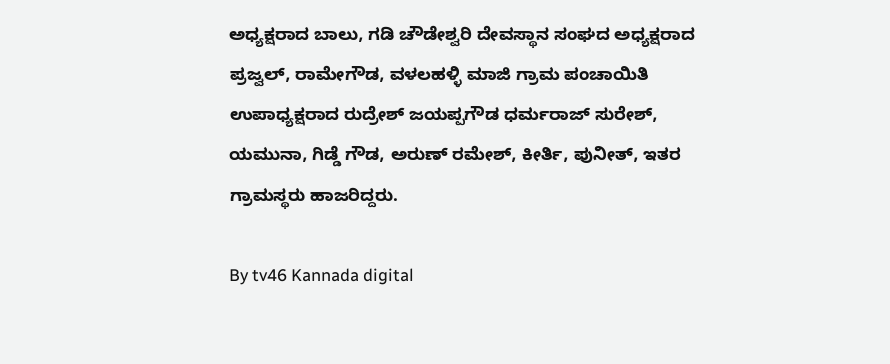ಅಧ್ಯಕ್ಷರಾದ ಬಾಲು, ಗಡಿ ಚೌಡೇಶ್ವರಿ ದೇವಸ್ಥಾನ ಸಂಘದ ಅಧ್ಯಕ್ಷರಾದ ಪ್ರಜ್ವಲ್, ರಾಮೇಗೌಡ, ವಳಲಹಳ್ಳಿ ಮಾಜಿ ಗ್ರಾಮ ಪಂಚಾಯಿತಿ ಉಪಾಧ್ಯಕ್ಷರಾದ ರುದ್ರೇಶ್ ಜಯಪ್ಪಗೌಡ ಧರ್ಮರಾಜ್ ಸುರೇಶ್, ಯಮುನಾ, ಗಿಡ್ಡೆ ಗೌಡ, ಅರುಣ್ ರಮೇಶ್, ಕೀರ್ತಿ, ಪುನೀತ್, ಇತರ ಗ್ರಾಮಸ್ಥರು ಹಾಜರಿದ್ದರು.

By tv46 Kannada digital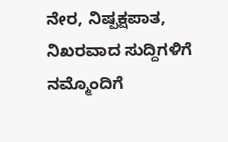ನೇರ, ನಿಷ್ಪಕ್ಷಪಾತ, ನಿಖರವಾದ ಸುದ್ದಿಗಳಿಗೆ ನಮ್ಮೊಂದಿಗೆ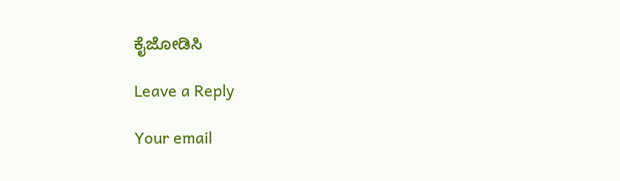ಕೈಜೋಡಿಸಿ

Leave a Reply

Your email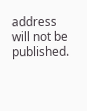address will not be published.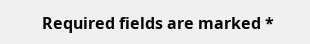Required fields are marked *